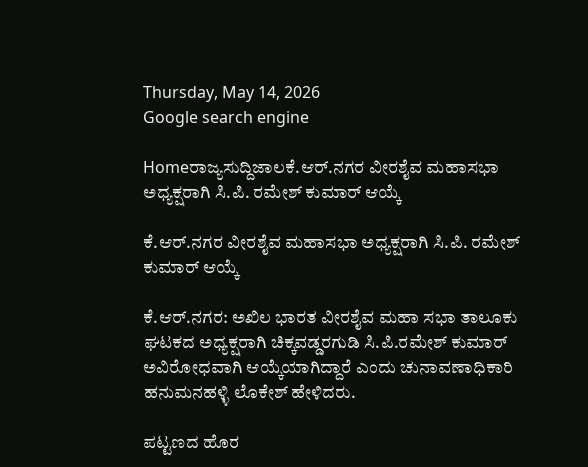Thursday, May 14, 2026
Google search engine

Homeರಾಜ್ಯಸುದ್ದಿಜಾಲಕೆ.ಆರ್.ನಗರ ವೀರಶೈವ ಮಹಾಸಭಾ ಅಧ್ಯಕ್ಷರಾಗಿ ಸಿ.ಪಿ. ರಮೇಶ್ ಕುಮಾರ್ ಆಯ್ಕೆ

ಕೆ.ಆರ್.ನಗರ ವೀರಶೈವ ಮಹಾಸಭಾ ಅಧ್ಯಕ್ಷರಾಗಿ ಸಿ.ಪಿ. ರಮೇಶ್ ಕುಮಾರ್ ಆಯ್ಕೆ

ಕೆ.ಆರ್.ನಗರ: ಅಖಿಲ ಭಾರತ ವೀರಶೈವ ಮಹಾ ಸಭಾ ತಾಲೂಕು ಘಟಕದ ಅಧ್ಯಕ್ಷರಾಗಿ ಚಿಕ್ಕವಡ್ಡರಗುಡಿ ಸಿ.ಪಿ.ರಮೇಶ್ ಕುಮಾರ್ ಅವಿರೋಧವಾಗಿ ಆಯ್ಕೆಯಾಗಿದ್ದಾರೆ ಎಂದು ಚುನಾವಣಾಧಿಕಾರಿ ಹನುಮನಹಳ್ಳಿ ಲೊಕೇಶ್ ಹೇಳಿದರು.

ಪಟ್ಟಣದ ಹೊರ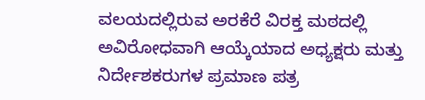ವಲಯದಲ್ಲಿರುವ ಅರಕೆರೆ ವಿರಕ್ತ ಮಠದಲ್ಲಿ ಅವಿರೋಧವಾಗಿ ಆಯ್ಕೆಯಾದ ಅಧ್ಯಕ್ಷರು ಮತ್ತು ನಿರ್ದೇಶಕರುಗಳ ಪ್ರಮಾಣ ಪತ್ರ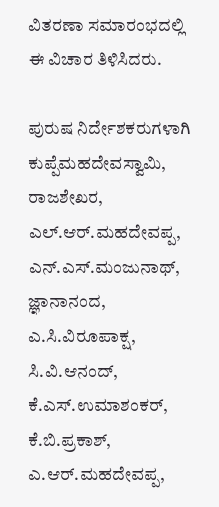ವಿತರಣಾ ಸಮಾರಂಭದಲ್ಲಿ ಈ ವಿಚಾರ ತಿಳಿಸಿದರು.

ಪುರುಷ ನಿರ್ದೇಶಕರುಗಳಾಗಿ ಕುಪ್ಪೆಮಹದೇವಸ್ವಾಮಿ, ರಾಜಶೇಖರ, ಎಲ್.ಆರ್.ಮಹದೇವಪ್ಪ, ಎನ್.ಎಸ್.ಮಂಜುನಾಥ್, ಜ್ಞಾನಾನಂದ, ಎ.ಸಿ.ವಿರೂಪಾಕ್ಷ, ಸಿ.ವಿ.ಆನಂದ್, ಕೆ.ಎಸ್.ಉಮಾಶಂಕರ್, ಕೆ.ಬಿ.ಪ್ರಕಾಶ್, ಎ.ಆರ್.ಮಹದೇವಪ್ಪ,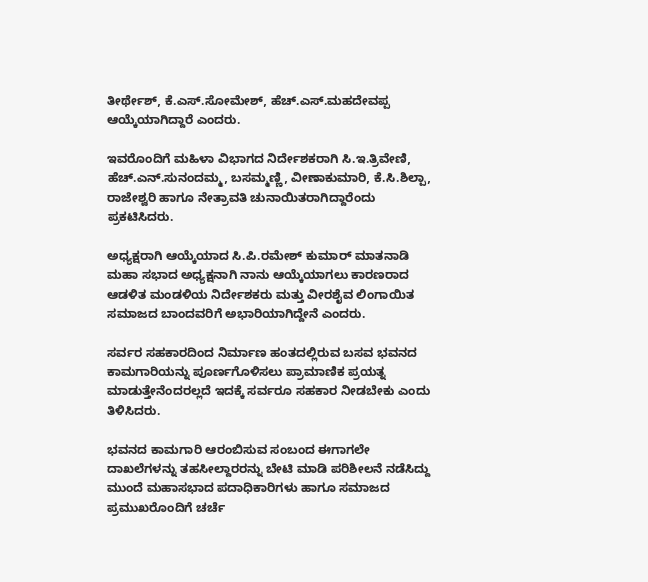ತೀರ್ಥೇಶ್, ಕೆ.ಎಸ್.ಸೋಮೇಶ್, ಹೆಚ್.ಎಸ್.ಮಹದೇವಪ್ಪ ಆಯ್ಕೆಯಾಗಿದ್ದಾರೆ ಎಂದರು.

ಇವರೊಂದಿಗೆ ಮಹಿಳಾ ವಿಭಾಗದ ನಿರ್ದೇಶಕರಾಗಿ ಸಿ.ಇ.ತ್ರಿವೇಣಿ, ಹೆಚ್.ಎನ್.ಸುನಂದಮ್ಮ, ಬಸಮ್ಮಣ್ಣಿ, ವೀಣಾಕುಮಾರಿ, ಕೆ.ಸಿ.ಶಿಲ್ಪಾ, ರಾಜೇಶ್ವರಿ ಹಾಗೂ ನೇತ್ರಾವತಿ ಚುನಾಯಿತರಾಗಿದ್ದಾರೆಂದು ಪ್ರಕಟಿಸಿದರು.

ಅಧ್ಯಕ್ಷರಾಗಿ ಆಯ್ಕೆಯಾದ ಸಿ.ಪಿ.ರಮೇಶ್ ಕುಮಾರ್ ಮಾತನಾಡಿ ಮಹಾ ಸಭಾದ ಅಧ್ಯಕ್ಷನಾಗಿ ನಾನು ಆಯ್ಕೆಯಾಗಲು ಕಾರಣರಾದ ಆಡಳಿತ ಮಂಡಳಿಯ ನಿರ್ದೇಶಕರು ಮತ್ತು ವೀರಶೈವ ಲಿಂಗಾಯಿತ ಸಮಾಜದ ಬಾಂದವರಿಗೆ ಅಭಾರಿಯಾಗಿದ್ದೇನೆ ಎಂದರು.

ಸರ್ವರ ಸಹಕಾರದಿಂದ ನಿರ್ಮಾಣ ಹಂತದಲ್ಲಿರುವ ಬಸವ ಭವನದ ಕಾಮಗಾರಿಯನ್ನು ಪೂರ್ಣಗೊಳಿಸಲು ಪ್ರಾಮಾಣಿಕ ಪ್ರಯತ್ನ ಮಾಡುತ್ತೇನೆಂದರಲ್ಲದೆ ಇದಕ್ಕೆ ಸರ್ವರೂ ಸಹಕಾರ ನೀಡಬೇಕು ಎಂದು ತಿಳಿಸಿದರು.

ಭವನದ ಕಾಮಗಾರಿ ಆರಂಬಿಸುವ ಸಂಬಂದ ಈಗಾಗಲೇ ದಾಖಲೆಗಳನ್ನು ತಹಸೀಲ್ದಾರರನ್ನು ಬೇಟಿ ಮಾಡಿ ಪರಿಶೀಲನೆ ನಡೆಸಿದ್ದು ಮುಂದೆ ಮಹಾಸಭಾದ ಪದಾಧಿಕಾರಿಗಳು ಹಾಗೂ ಸಮಾಜದ ಪ್ರಮುಖರೊಂದಿಗೆ ಚರ್ಚೆ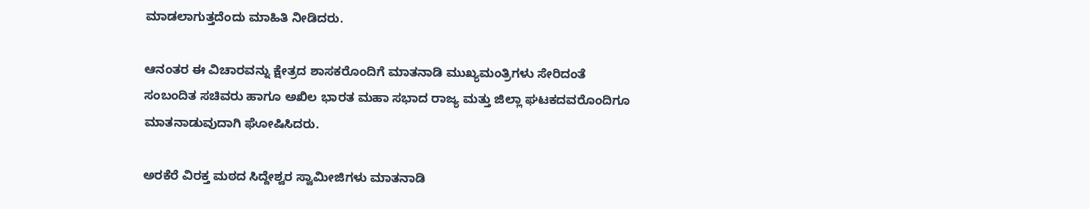ಮಾಡಲಾಗುತ್ತದೆಂದು ಮಾಹಿತಿ ನೀಡಿದರು.

ಆನಂತರ ಈ ವಿಚಾರವನ್ನು ಕ್ಷೇತ್ರದ ಶಾಸಕರೊಂದಿಗೆ ಮಾತನಾಡಿ ಮುಖ್ಯಮಂತ್ರಿಗಳು ಸೇರಿದಂತೆ ಸಂಬಂದಿತ ಸಚಿವರು ಹಾಗೂ ಅಖಿಲ ಭಾರತ ಮಹಾ ಸಭಾದ ರಾಜ್ಯ ಮತ್ತು ಜಿಲ್ಲಾ ಘಟಕದವರೊಂದಿಗೂ ಮಾತನಾಡುವುದಾಗಿ ಘೋಷಿಸಿದರು.

ಅರಕೆರೆ ವಿರಕ್ತ ಮಠದ ಸಿದ್ದೇಶ್ವರ ಸ್ವಾಮೀಜಿಗಳು ಮಾತನಾಡಿ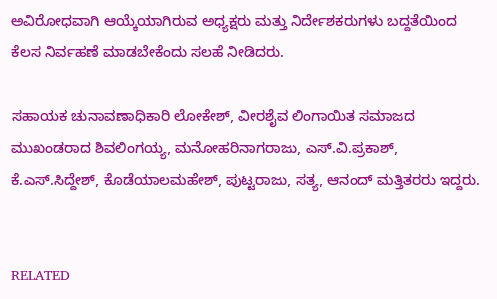ಅವಿರೋಧವಾಗಿ ಆಯ್ಕೆಯಾಗಿರುವ ಅಧ್ಯಕ್ಷರು ಮತ್ತು ನಿರ್ದೇಶಕರುಗಳು ಬದ್ದತೆಯಿಂದ ಕೆಲಸ ನಿರ್ವಹಣೆ ಮಾಡಬೇಕೆಂದು ಸಲಹೆ ನೀಡಿದರು.

ಸಹಾಯಕ ಚುನಾವಣಾಧಿಕಾರಿ ಲೋಕೇಶ್, ವೀರಶೈವ ಲಿಂಗಾಯಿತ ಸಮಾಜದ ಮುಖಂಡರಾದ ಶಿವಲಿಂಗಯ್ಯ, ಮನೋಹರಿನಾಗರಾಜು, ಎಸ್.ವಿ.ಪ್ರಕಾಶ್, ಕೆ.ಎಸ್.ಸಿದ್ದೇಶ್, ಕೊಡೆಯಾಲಮಹೇಶ್, ಪುಟ್ಟರಾಜು, ಸತ್ಯ, ಆನಂದ್ ಮತ್ತಿತರರು ಇದ್ದರು.


RELATED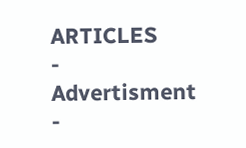ARTICLES
- Advertisment -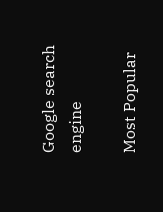Google search engine

Most Popular